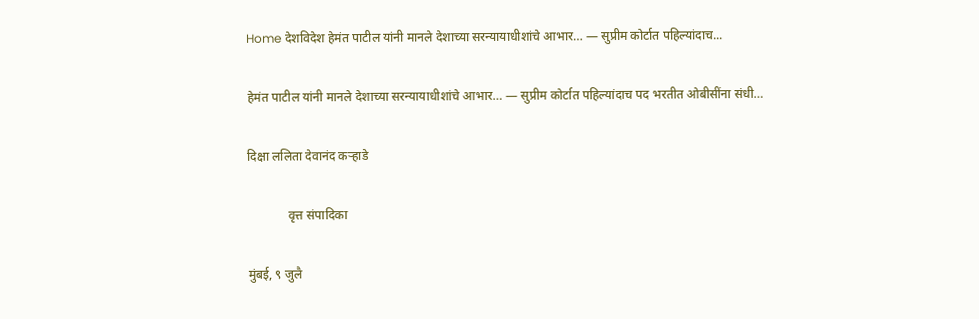Home देशविदेश हेमंत पाटील यांनी मानले देशाच्या सरन्यायाधीशांचे आभार… — सुप्रीम कोर्टात पहिल्यांदाच...

हेमंत पाटील यांनी मानले देशाच्या सरन्यायाधीशांचे आभार… — सुप्रीम कोर्टात पहिल्यांदाच पद भरतीत ओबीसींना संधी…

दिक्षा ललिता देवानंद कऱ्हाडे

             वृत्त संपादिका

मुंबई, ९ जुलै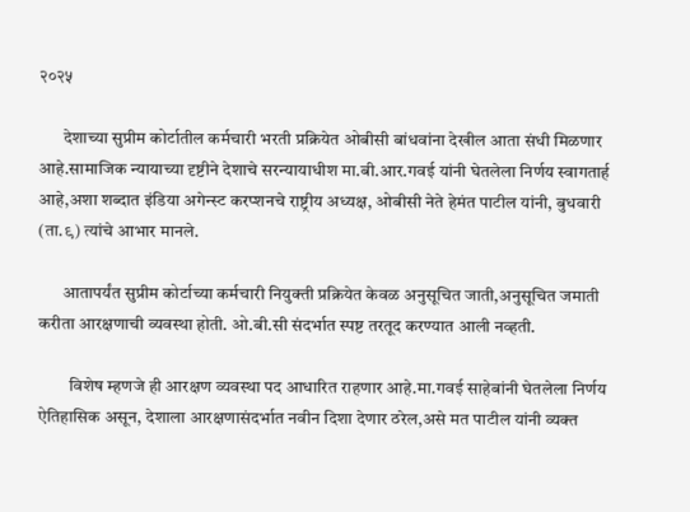२०२५

       देशाच्या सुप्रीम कोर्टातील कर्मचारी भरती प्रक्रियेत ओबीसी बांधवांना देखील आता संधी मिळणार आहे.सामाजिक न्यायाच्या दृष्टीने देशाचे सरन्यायाधीश मा.बी.आर.गवई यांनी घेतलेला निर्णय स्वागतार्ह आहे,अशा शब्दात इंडिया अगेन्स्ट करप्शनचे राष्ट्रीय अध्यक्ष, ओबीसी नेते हेमंत पाटील यांनी, बुधवारी (ता.९) त्यांचे आभार मानले.

       आतापर्यंत सुप्रीम कोर्टाच्या कर्मचारी नियुक्ती प्रक्रियेत केवळ अनुसूचित जाती,अनुसूचित जमाती करीता आरक्षणाची व्यवस्था होती. ओ.बी.सी संदर्भात स्पष्ट तरतूद करण्यात आली नव्हती.

         विशेष म्हणजे ही आरक्षण व्यवस्था पद आधारित राहणार आहे.मा.गवई साहेबांनी घेतलेला निर्णय ऐतिहासिक असून, देशाला आरक्षणासंदर्भात नवीन दिशा देणार ठरेल,असे मत पाटील यांनी व्यक्त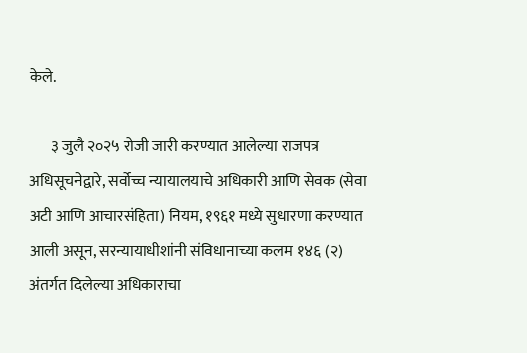केले.

       ३ जुलै २०२५ रोजी जारी करण्यात आलेल्या राजपत्र अधिसूचनेद्वारे, सर्वोच्च न्यायालयाचे अधिकारी आणि सेवक (सेवा अटी आणि आचारसंहिता) नियम, १९६१ मध्ये सुधारणा करण्यात आली असून, सरन्यायाधीशांनी संविधानाच्या कलम १४६ (२) अंतर्गत दिलेल्या अधिकाराचा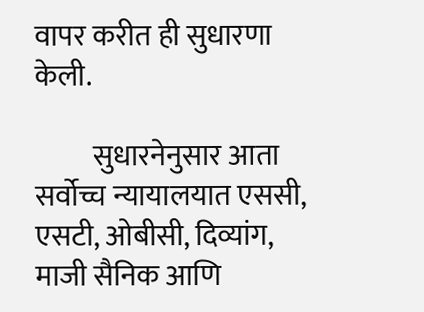वापर करीत ही सुधारणा केली.

          सुधारनेनुसार आता सर्वोच्च न्यायालयात एससी, एसटी, ओबीसी, दिव्यांग, माजी सैनिक आणि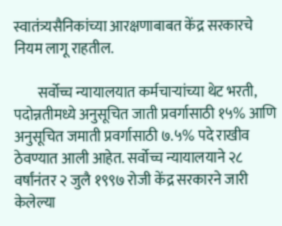स्वातंत्र्यसैनिकांच्या आरक्षणाबाबत केंद्र सरकारचे नियम लागू राहतील.

        सर्वोच्च न्यायालयात कर्मचाऱ्यांच्या थेट भरती, पदोन्नतीमध्ये अनुसूचित जाती प्रवर्गासाठी १५% आणि अनुसूचित जमाती प्रवर्गासाठी ७.५% पदे राखीव ठेवण्यात आली आहेत. सर्वोच्च न्यायालयाने २८ वर्षांनंतर २ जुलै १९९७ रोजी केंद्र सरकारने जारी केलेल्या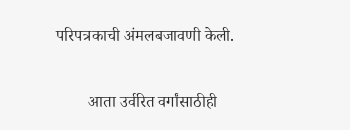परिपत्रकाची अंमलबजावणी केली.

        आता उर्वरित वर्गांसाठीही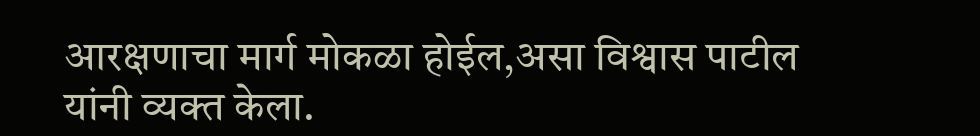आरक्षणाचा मार्ग मोकळा होईल,असा विश्वास पाटील यांनी व्यक्त केला.